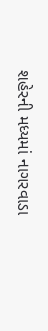શહેરની મધ્યમાં નાગરવાડા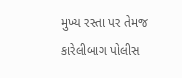મુખ્ય રસ્તા પર તેમજ કારેલીબાગ પોલીસ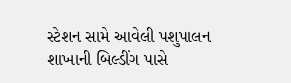સ્ટેશન સામે આવેલી પશુપાલન શાખાની બિલ્ડીંગ પાસે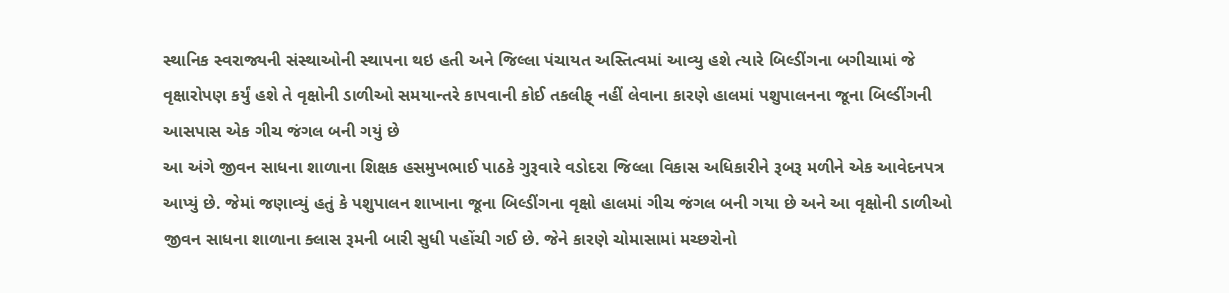સ્થાનિક સ્વરાજ્યની સંસ્થાઓની સ્થાપના થઇ હતી અને જિલ્લા પંચાયત અસ્તિત્વમાં આવ્યુ હશે ત્યારે બિલ્ડીંગના બગીચામાં જે વૃક્ષારોપણ કર્યું હશે તે વૃક્ષોની ડાળીઓ સમયાન્તરે કાપવાની કોઈ તકલીફ્ નહીં લેવાના કારણે હાલમાં પશુપાલનના જૂના બિલ્ડીંગની આસપાસ એક ગીચ જંગલ બની ગયું છે
આ અંગે જીવન સાધના શાળાના શિક્ષક હસમુખભાઈ પાઠકે ગુરૂવારે વડોદરા જિલ્લા વિકાસ અધિકારીને રૂબરૂ મળીને એક આવેદનપત્ર આપ્યું છે. જેમાં જણાવ્યું હતું કે પશુપાલન શાખાના જૂના બિલ્ડીંગના વૃક્ષો હાલમાં ગીચ જંગલ બની ગયા છે અને આ વૃક્ષોની ડાળીઓ જીવન સાધના શાળાના ક્લાસ રૂમની બારી સુધી પહોંચી ગઈ છે. જેને કારણે ચોમાસામાં મચ્છરોનો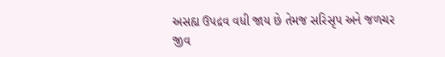અસહ્ય ઉપદ્રવ વધી જાય છે તેમજ સરિસૃપ અને જળચર જીવ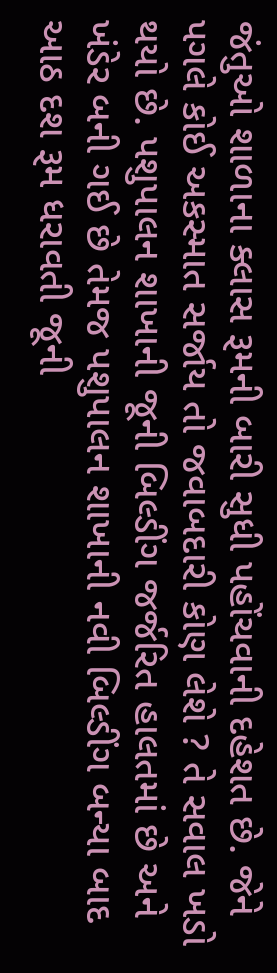જંતુઓ શાળાના ક્લાસ રૂમની બારી સુધી પહોંચવાની દહેશત છે. જેને પગલે કોઈ અકસ્માત સર્જાય તો જવાબદારી કોણ લેશે ? તે સવાલ ખડો થયો છે. પશુપાલન શાખાની જૂની બિલ્ડીંગ જર્જરિત હાલતમાં છે અને ખંડેર બની ગઈ છે તેમજ પશુપાલન શાખાની નવી બિલ્ડીંગ બન્યા બાદ આઠ દશ રૂમ ધરાવતી જૂની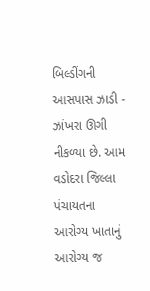બિલ્ડીંગની આસપાસ ઝાડી - ઝાંખરા ઊગી નીકળ્યા છે. આમ વડોદરા જિલ્લા પંચાયતના આરોગ્ય ખાતાનું આરોગ્ય જ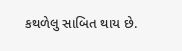કથળેલુ સાબિત થાય છે.